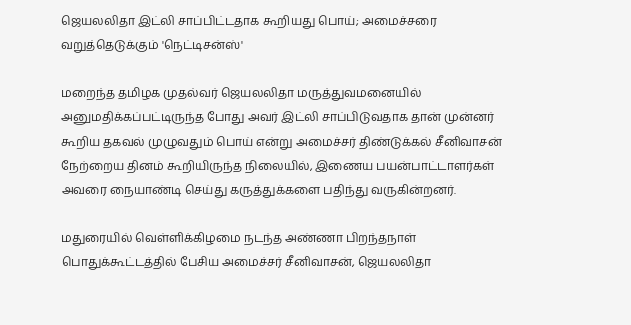ஜெயலலிதா இட்லி சாப்பிட்டதாக கூறியது பொய்; அமைச்சரை வறுத்தெடுக்கும் 'நெட்டிசன்ஸ்'

மறைந்த தமிழக முதல்வர் ஜெயலலிதா மருத்துவமனையில் அனுமதிக்கப்பட்டிருந்த போது அவர் இட்லி சாப்பிடுவதாக தான் முன்னர் கூறிய தகவல் முழுவதும் பொய் என்று அமைச்சர் திண்டுக்கல் சீனிவாசன் நேற்றைய தினம் கூறியிருந்த நிலையில், இணைய பயன்பாட்டாளர்கள் அவரை நையாண்டி செய்து கருத்துக்களை பதிந்து வருகின்றனர்.

மதுரையில் வெள்ளிக்கிழமை நடந்த அண்ணா பிறந்தநாள் பொதுக்கூட்டத்தில் பேசிய அமைச்சர் சீனிவாசன், ஜெயலலிதா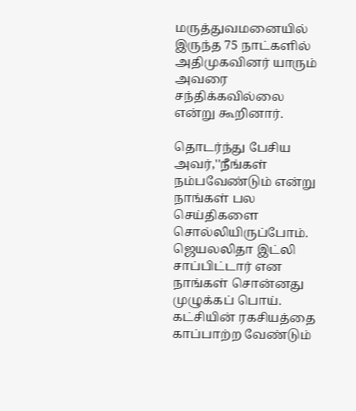மருத்துவமனையில் இருந்த 75 நாட்களில் அதிமுகவினர் யாரும் அவரை சந்திக்கவில்லை என்று கூறினார்.

தொடர்ந்து பேசிய அவர்,''நீங்கள் நம்பவேண்டும் என்று நாங்கள் பல செய்திகளை சொல்லியிருப்போம். ஜெயலலிதா இட்லி சாப்பிட்டார் என நாங்கள் சொன்னது முழுக்கப் பொய். கட்சியின் ரகசியத்தை காப்பாற்ற வேண்டும்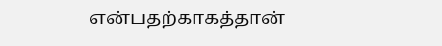என்பதற்காகத்தான்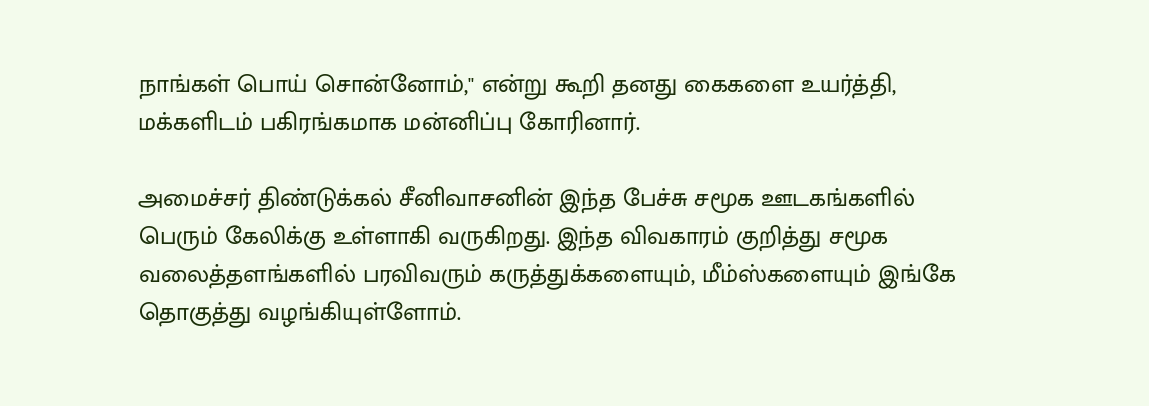நாங்கள் பொய் சொன்னோம்,'' என்று கூறி தனது கைகளை உயர்த்தி, மக்களிடம் பகிரங்கமாக மன்னிப்பு கோரினார்.

அமைச்சர் திண்டுக்கல் சீனிவாசனின் இந்த பேச்சு சமூக ஊடகங்களில் பெரும் கேலிக்கு உள்ளாகி வருகிறது. இந்த விவகாரம் குறித்து சமூக வலைத்தளங்களில் பரவிவரும் கருத்துக்களையும், மீம்ஸ்களையும் இங்கே தொகுத்து வழங்கியுள்ளோம்.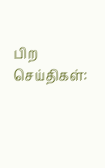பிற செய்திகள்: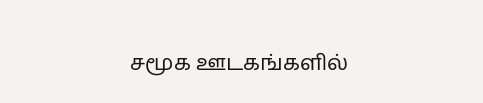சமூக ஊடகங்களில்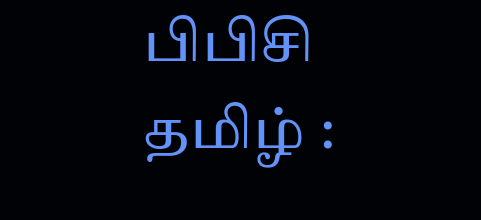பிபிசி தமிழ் :